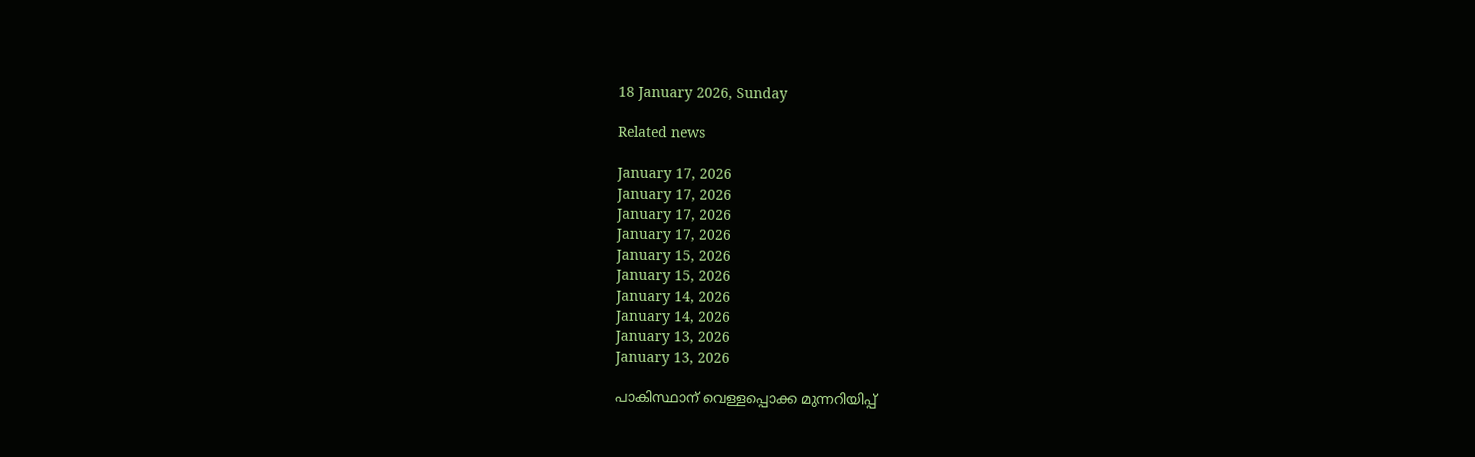18 January 2026, Sunday

Related news

January 17, 2026
January 17, 2026
January 17, 2026
January 17, 2026
January 15, 2026
January 15, 2026
January 14, 2026
January 14, 2026
January 13, 2026
January 13, 2026

പാകിസ്ഥാന് വെള്ളപ്പൊക്ക മുന്നറിയിപ്പ്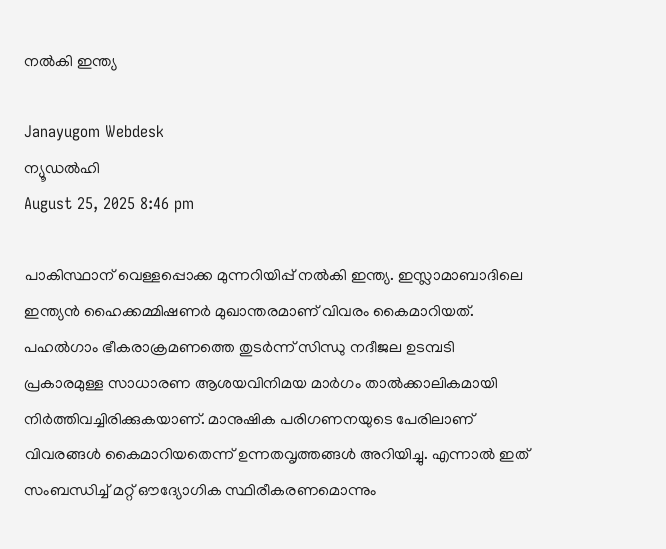നല്‍കി ഇന്ത്യ

Janayugom Webdesk
ന്യൂഡല്‍ഹി
August 25, 2025 8:46 pm

പാകിസ്ഥാന് വെള്ളപ്പൊക്ക മുന്നറിയിപ്പ് നൽകി ഇന്ത്യ. ഇസ്ലാമാബാദിലെ ഇന്ത്യന്‍ ഹൈക്കമ്മിഷണര്‍ മുഖാന്തരമാണ് വിവരം കൈമാറിയത്. പഹല്‍ഗാം ഭീകരാക്രമണത്തെ തുടര്‍ന്ന് സിന്ധു നദീജല ഉടമ്പടി പ്രകാരമുള്ള സാധാരണ ആശയവിനിമയ മാര്‍ഗം താല്‍ക്കാലികമായി നിര്‍ത്തിവച്ചിരിക്കുകയാണ്. മാനുഷിക പരിഗണനയുടെ പേരിലാണ് വിവരങ്ങള്‍ കൈമാറിയതെന്ന് ഉന്നതവൃത്തങ്ങള്‍ അറിയിച്ചു. എന്നാൽ ഇത് സംബന്ധിച്ച് മറ്റ് ഔദ്യോഗിക സ്ഥിരീകരണമൊന്നും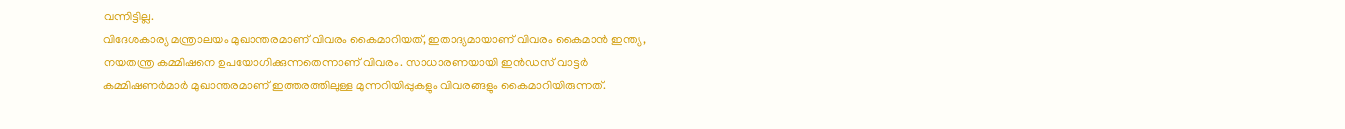വന്നിട്ടില്ല.
വിദേശകാര്യ മന്ത്രാലയം മുഖാന്തരമാണ് വിവരം കൈമാറിയത്, ഇതാദ്യമായാണ് വിവരം കൈമാന്‍ ഇന്ത്യ, നയതന്ത്ര കമ്മിഷനെ ഉപയോഗിക്കുന്നതെന്നാണ് വിവരം. സാധാരണയായി ഇന്‍ഡസ് വാട്ടര്‍ കമ്മിഷണര്‍മാർ മുഖാന്തരമാണ് ഇത്തരത്തിലുള്ള മുന്നറിയിപ്പുകളും വിവരങ്ങളും കൈമാറിയിരുന്നത്.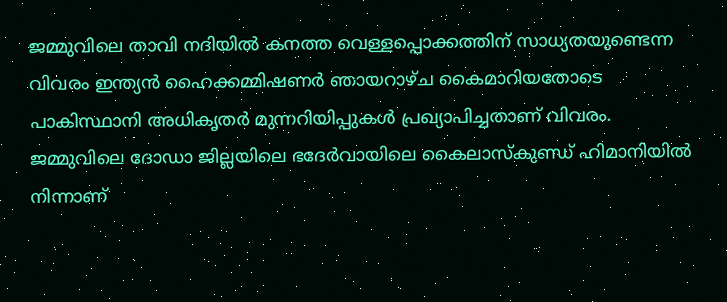ജമ്മുവിലെ താവി നദിയില്‍ കനത്ത വെള്ളപ്പൊക്കത്തിന് സാധ്യതയുണ്ടെന്ന വിവരം ഇന്ത്യന്‍ ഹൈക്കമ്മിഷണര്‍ ഞായറാഴ്ച കൈമാറിയതോടെ പാകിസ്ഥാനി അധികൃതര്‍ മുന്നറിയിപ്പുകള്‍ പ്രഖ്യാപിച്ചതാണ് വിവരം. ജമ്മുവിലെ ദോഡാ ജില്ലയിലെ ഭദേര്‍വായിലെ കൈലാസ്‌കുണ്ഡ് ഹിമാനിയില്‍ നിന്നാണ്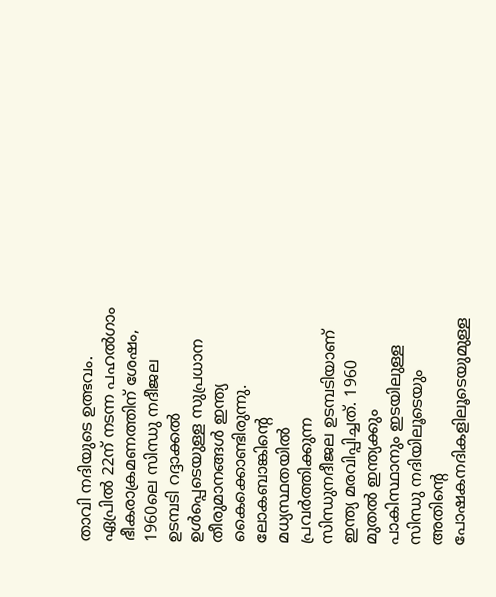താവി നദിയുടെ ഉത്ഭവം.
ഏപ്രിൽ 22ന് നടന്ന പഹൽഗാം ഭീകരാക്രമണത്തിന് ശേഷം, 1960ലെ സിന്ധു നദീജല ഉടമ്പടി റദ്ദാക്കൽ ഉൾപ്പെടെയുള്ള സുപ്രധാന തീരുമാനങ്ങള്‍ ഇന്ത്യ കൈക്കൊണ്ടിരുന്നു. ലോകബാങ്കിന്റെ മധ്യസ്ഥതയിൽ പ്രവർത്തിക്കുന്ന സിന്ധുനദീജല ഉടമ്പടിയാണ് ഇന്ത്യ മരവിപ്പിച്ചത്. 1960 മുതൽ ഇന്ത്യക്കും പാകിസ്ഥാനും ഇടയിലുള്ള സിന്ധു നദിയിലൂടെയും അതിന്റെ പോഷകനദികളിലൂടെയുമുള്ള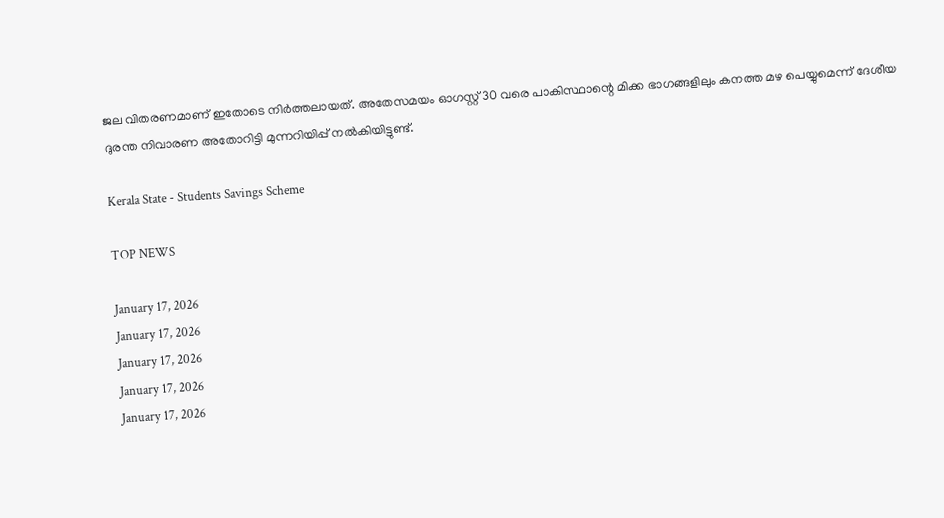ജല വിതരണമാണ് ഇതോടെ നിർത്തലായത്. അതേസമയം ഓഗസ്റ്റ് 30 വരെ പാകിസ്ഥാന്റെ മിക്ക ഭാഗങ്ങളിലും കനത്ത മഴ പെയ്യുമെന്ന് ദേശീയ ദുരന്ത നിവാരണ അതോറിട്ടി മുന്നറിയിപ്പ് നൽകിയിട്ടുണ്ട്.

Kerala State - Students Savings Scheme

TOP NEWS

January 17, 2026
January 17, 2026
January 17, 2026
January 17, 2026
January 17, 2026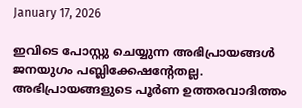January 17, 2026

ഇവിടെ പോസ്റ്റു ചെയ്യുന്ന അഭിപ്രായങ്ങള്‍ ജനയുഗം പബ്ലിക്കേഷന്റേതല്ല. അഭിപ്രായങ്ങളുടെ പൂര്‍ണ ഉത്തരവാദിത്തം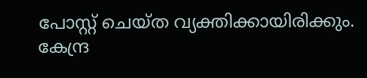പോസ്റ്റ് ചെയ്ത വ്യക്തിക്കായിരിക്കും. കേന്ദ്ര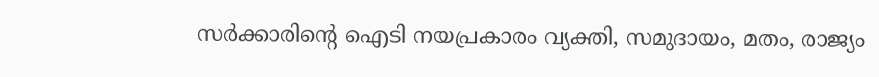സര്‍ക്കാരിന്റെ ഐടി നയപ്രകാരം വ്യക്തി, സമുദായം, മതം, രാജ്യം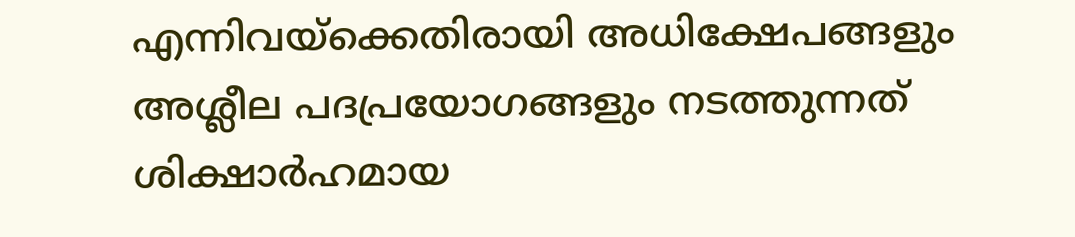എന്നിവയ്‌ക്കെതിരായി അധിക്ഷേപങ്ങളും അശ്ലീല പദപ്രയോഗങ്ങളും നടത്തുന്നത് ശിക്ഷാര്‍ഹമായ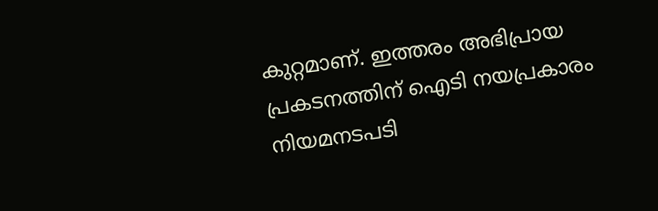കുറ്റമാണ്. ഇത്തരം അഭിപ്രായ പ്രകടനത്തിന് ഐടി നയപ്രകാരം നിയമനടപടി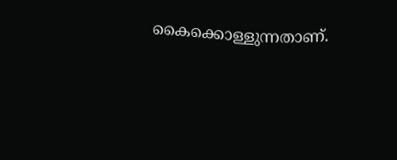കൈക്കൊള്ളുന്നതാണ്.